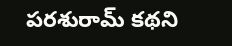పరశురామ్ కథని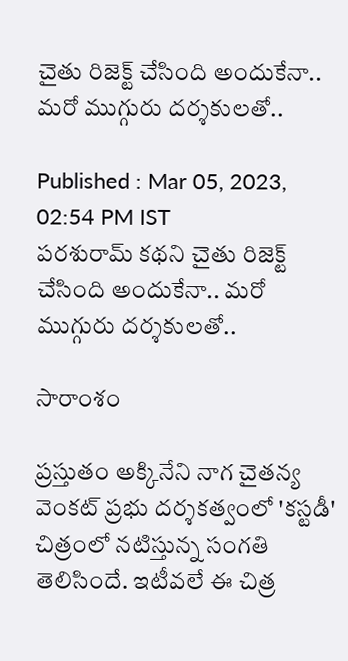చైతు రిజెక్ట్ చేసింది అందుకేనా.. మరో ముగ్గురు దర్శకులతో..

Published : Mar 05, 2023, 02:54 PM IST
పరశురామ్ కథని చైతు రిజెక్ట్ చేసింది అందుకేనా.. మరో ముగ్గురు దర్శకులతో..

సారాంశం

ప్రస్తుతం అక్కినేని నాగ చైతన్య వెంకట్ ప్రభు దర్శకత్వంలో 'కస్టడీ' చిత్రంలో నటిస్తున్న సంగతి తెలిసిందే. ఇటీవలే ఈ చిత్ర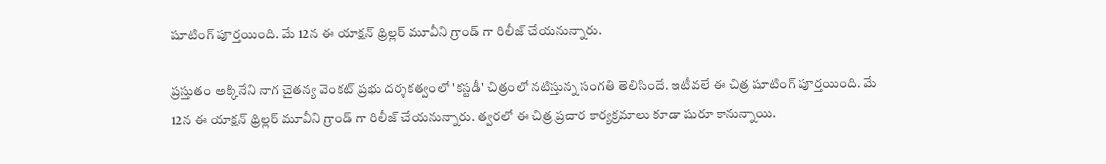షూటింగ్ పూర్తయింది. మే 12న ఈ యాక్షన్ థ్రిల్లర్ మూవీని గ్రాండ్ గా రిలీజ్ చేయనున్నారు.

ప్రస్తుతం అక్కినేని నాగ చైతన్య వెంకట్ ప్రభు దర్శకత్వంలో 'కస్టడీ' చిత్రంలో నటిస్తున్న సంగతి తెలిసిందే. ఇటీవలే ఈ చిత్ర షూటింగ్ పూర్తయింది. మే 12న ఈ యాక్షన్ థ్రిల్లర్ మూవీని గ్రాండ్ గా రిలీజ్ చేయనున్నారు. త్వరలో ఈ చిత్ర ప్రచార కార్యక్రమాలు కూడా షురూ కానున్నాయి.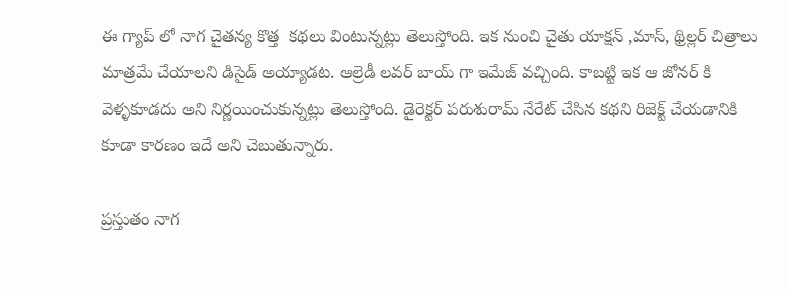ఈ గ్యాప్ లో నాగ చైతన్య కొత్త  కథలు వింటున్నట్లు తెలుస్తోంది. ఇక నుంచి చైతు యాక్షన్ ,మాస్, థ్రిల్లర్ చిత్రాలు మాత్రమే చేయాలని డిసైడ్ అయ్యాడట. ఆల్రెడీ లవర్ బాయ్ గా ఇమేజ్ వచ్చింది. కాబట్టి ఇక ఆ జోనర్ కి వెళ్ళకూడదు అని నిర్ణయించుకున్నట్లు తెలుస్తోంది. డైరెక్టర్ పరుశురామ్ నేరేట్ చేసిన కథని రిజెక్ట్ చేయడానికి కూడా కారణం ఇదే అని చెబుతున్నారు.

ప్రస్తుతం నాగ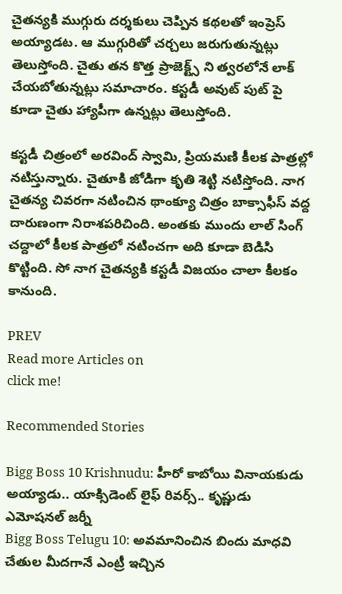చైతన్యకి ముగ్గురు దర్శకులు చెప్పిన కథలతో ఇంప్రెస్ అయ్యాడట. ఆ ముగ్గురితో చర్చలు జరుగుతున్నట్లు తెలుస్తోంది. చైతు తన కొత్త ప్రాజెక్ట్స్ ని త్వరలోనే లాక్ చేయబోతున్నట్లు సమాచారం. కస్టడీ అవుట్ పుట్ పై కూడా చైతు హ్యాపీగా ఉన్నట్లు తెలుస్తోంది.

కస్టడీ చిత్రంలో అరవింద్ స్వామి, ప్రియమణి కీలక పాత్రల్లో నటిస్తున్నారు. చైతూకి జోడిగా కృతి శెట్టి నటిస్తోంది. నాగ చైతన్య చివరగా నటించిన థాంక్యూ చిత్రం బాక్సాఫీస్ వద్ద దారుణంగా నిరాశపరిచింది. అంతకు ముందు లాల్ సింగ్ చద్దాలో కీలక పాత్రలో నటించగా అది కూడా బెడిసి కొట్టింది. సో నాగ చైతన్యకి కస్టడీ విజయం చాలా కీలకం కానుంది.

PREV
Read more Articles on
click me!

Recommended Stories

Bigg Boss 10 Krishnudu: హీరో కాబోయి వినాయకుడు అయ్యాడు.. యాక్సిడెంట్‌ లైఫ్‌ రివర్స్.. కృష్ణుడు ఎమోషనల్‌ జర్నీ
Bigg Boss Telugu 10: అవమానించిన బిందు మాధవి చేతుల మీదగానే ఎంట్రీ ఇచ్చిన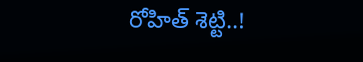రోహిత్ శెట్టి..!